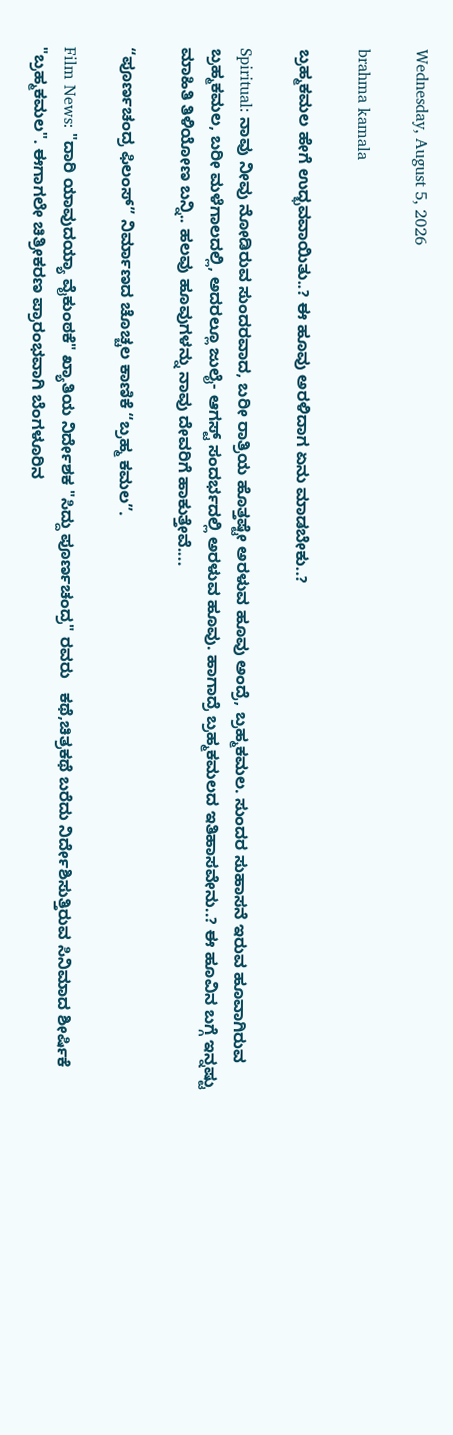Wednesday, August 5, 2026

brahma kamala

ಬ್ರಹ್ಮಕಮಲ ಹೇಗೆ ಉದ್ಭವವಾಯಿತು..? ಈ ಹೂವು ಅರಳಿದಾಗ ಏನು ಮಾಡಬೇಕು..?

Spiritual: ನಾವು ನೀವು ನೋಡಿರುವ ಸುಂದರವಾದ, ಬರೀ ರಾತ್ರಿಯ ಹೊತ್ತಷ್ಟೇ ಅರಳುವ ಹೂವು ಅಂದ್ರೆ, ಬ್ರಹ್ಮಕಮಲ. ಸುಂದರ ಸುಹಾಸನೆ ಇರುವ ಹೂವಾಗಿರುವ ಬ್ರಹ್ಮಕಮಲ, ಬರೀ ಮಳೆಗಾಲದಲ್ಲಿ, ಅದರಲ್ಲೂ ಜುಲೈ- ಆಗಸ್ಟ್ ಸಂದರ್ಭದಲ್ಲಿ ಅರಳುವ ಹೂವು. ಹಾಗಾದ್ರೆ ಬ್ರಹ್ಮಕಮಲದ ಇತಿಹಾಸವೇನು..? ಈ ಹೂವಿನ ಬಗ್ಗೆ ಇನ್ನಷ್ಟು ಮಾಹಿತಿ ತಿಳಿಯೋಣ ಬನ್ನಿ.. ಹಲವು ಹೂವುಗಳನ್ನು ನಾವು ದೇವರಿಗೆ ಹಾಕುತ್ತೇವೆ....

“ಪೂರ್ಣಚಂದ್ರ ಫಿಲಂಸ್” ನಿರ್ಮಾಣದ ಚೊಚ್ಚಲ ಕಾಣಿಕೆ “ಬ್ರಹ್ಮ ಕಮಲ”.

Film News: "ದಾರಿ ಯಾವುದಯ್ಯಾ ವೈಕುಂಠಕೆ" ಖ್ಯಾತಿಯ ನಿರ್ದೇಶಕ "ಸಿದ್ದು ಪೂರ್ಣಚಂದ್ರ" ರವರು   ಕಥೆ,ಚಿತ್ರಕಥೆ ಬರೆದು ನಿರ್ದೇಶಿಸುತ್ತಿರುವ ಸಿನಿಮಾದ ಶೀರ್ಷಿಕೆ "ಬ್ರಹ್ಮಕಮಲ". ಈಗಾಗಲೇ ಚಿತ್ರೀಕರಣ ಪ್ರಾರಂಭವಾಗಿ ಬೆಂಗಳೂರಿನ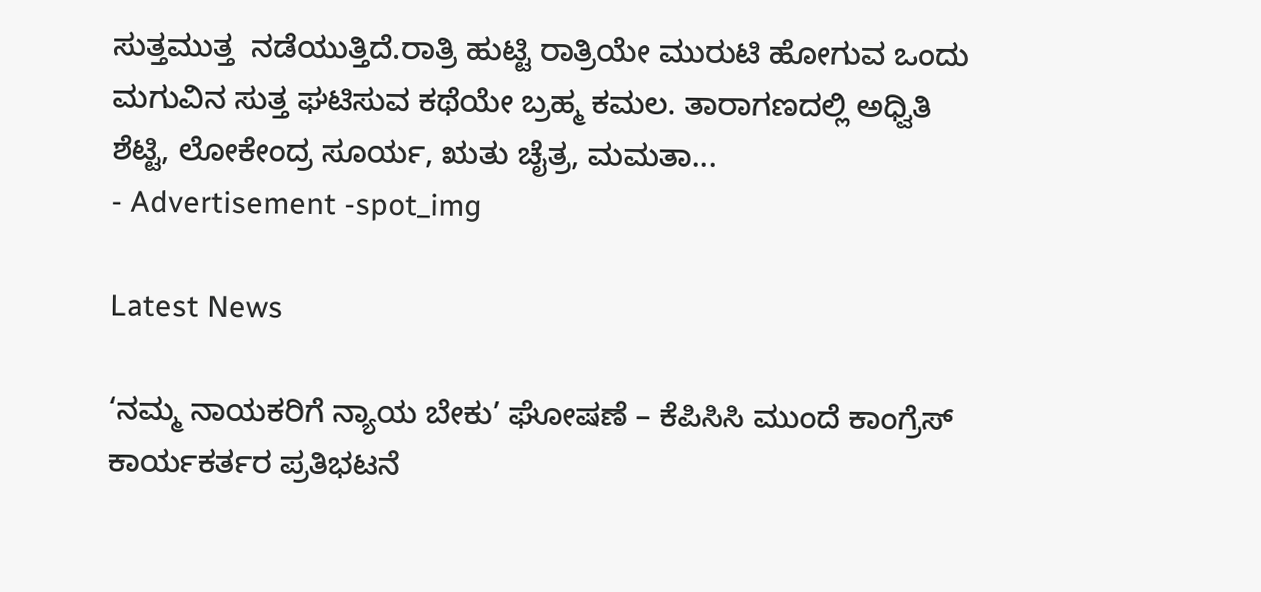ಸುತ್ತಮುತ್ತ  ನಡೆಯುತ್ತಿದೆ.ರಾತ್ರಿ ಹುಟ್ಟಿ ರಾತ್ರಿಯೇ ಮುರುಟಿ ಹೋಗುವ ಒಂದು ಮಗುವಿನ ಸುತ್ತ ಘಟಿಸುವ ಕಥೆಯೇ ಬ್ರಹ್ಮ ಕಮಲ. ತಾರಾಗಣದಲ್ಲಿ ಅಧ್ವಿತಿ ಶೆಟ್ಟಿ, ಲೋಕೇಂದ್ರ ಸೂರ್ಯ, ಋತು ಚೈತ್ರ, ಮಮತಾ...
- Advertisement -spot_img

Latest News

‘ನಮ್ಮ ನಾಯಕರಿಗೆ ನ್ಯಾಯ ಬೇಕು’ ಘೋಷಣೆ – ಕೆಪಿಸಿಸಿ ಮುಂದೆ ಕಾಂಗ್ರೆಸ್ ಕಾರ್ಯಕರ್ತರ ಪ್ರತಿಭಟನೆ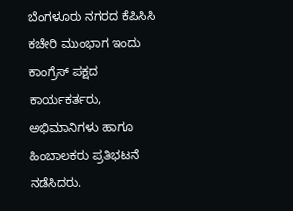ಬೆಂಗಳೂರು ನಗರದ ಕೆಪಿಸಿಸಿ ಕಚೇರಿ ಮುಂಭಾಗ ಇಂದು ಕಾಂಗ್ರೆಸ್ ಪಕ್ಷದ ಕಾರ್ಯಕರ್ತರು, ಅಭಿಮಾನಿಗಳು ಹಾಗೂ ಹಿಂಬಾಲಕರು ಪ್ರತಿಭಟನೆ ನಡೆಸಿದರು.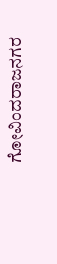ಗೋವಿಂದರಾಜನಗರ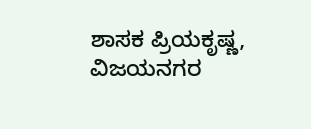ಶಾಸಕ ಪ್ರಿಯಕೃಷ್ಣ, ವಿಜಯನಗರ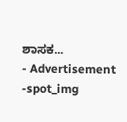ಶಾಸಕ...
- Advertisement -spot_img